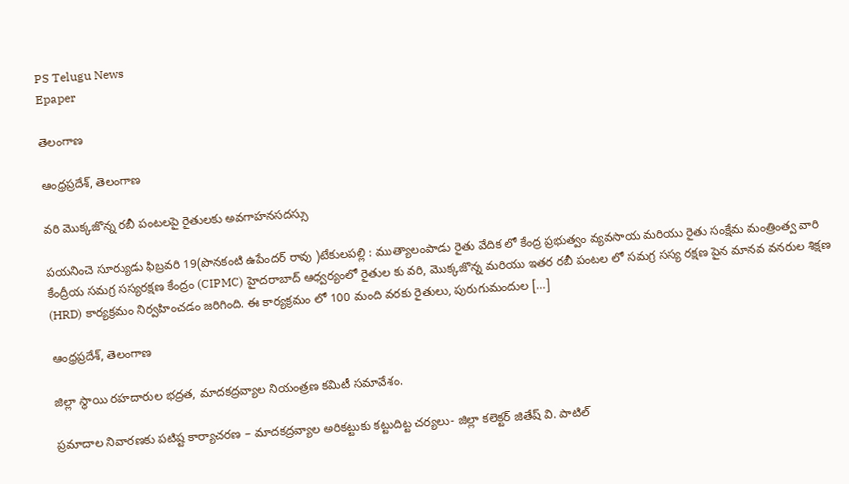PS Telugu News
Epaper

తెలంగాణ

ఆంధ్రప్రదేశ్, తెలంగాణ

వరి మొక్కజొన్న రబీ పంటలపై రైతులకు అవగాహనసదస్సు

పయనించె సూర్యుడు ఫిబ్రవరి 19(పొనకంటి ఉపేందర్ రావు )టేకులపల్లి : ముత్యాలంపాడు రైతు వేదిక లో కేంద్ర ప్రభుత్వం వ్యవసాయ మరియు రైతు సంక్షేమ మంత్రింత్వ వారి కేంద్రీయ సమగ్ర సస్యరక్షణ కేంద్రం (CIPMC) హైదరాబాద్ ఆధ్వర్యంలో రైతుల కు వరి, మొక్కజొన్న మరియు ఇతర రబీ పంటల లో సమగ్ర సస్య రక్షణ పైన మానవ వనరుల శిక్షణ (HRD) కార్యక్రమం నిర్వహించడం జరిగింది. ఈ కార్యక్రమం లో 100 మంది వరకు రైతులు, పురుగుమందుల […]

ఆంధ్రప్రదేశ్, తెలంగాణ

జిల్లా స్థాయి రహదారుల భద్రత, మాదకద్రవ్యాల నియంత్రణ కమిటీ సమావేశం.

ప్రమాదాల నివారణకు పటిష్ట కార్యాచరణ – మాదకద్రవ్యాల అరికట్టుకు కట్టుదిట్ట చర్యలు- జిల్లా కలెక్టర్ జితేష్ వి. పాటిల్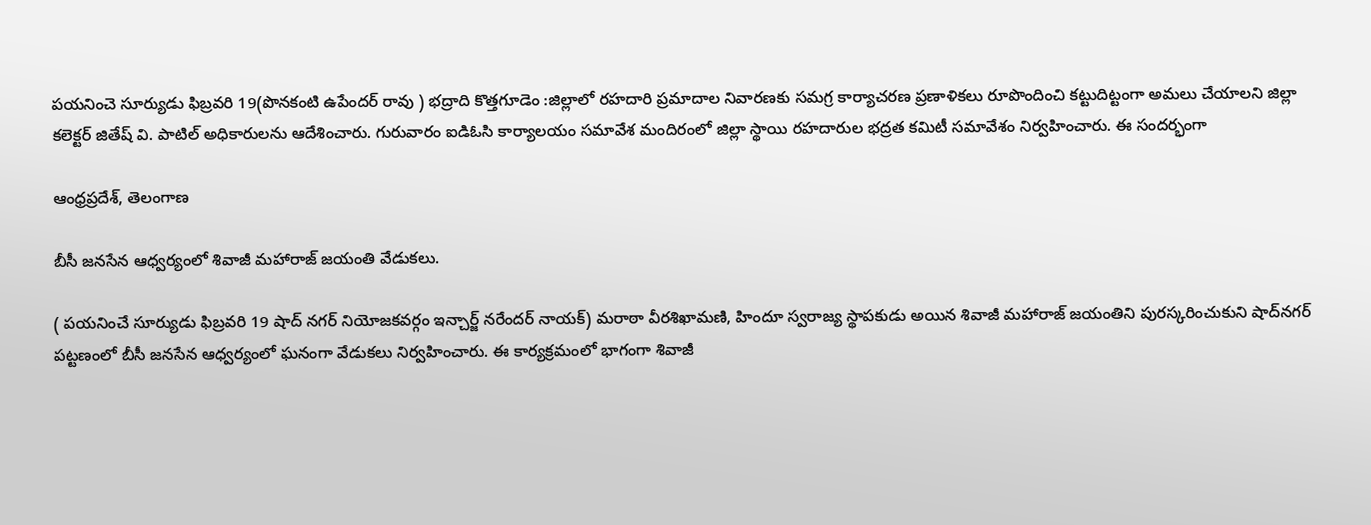పయనించె సూర్యుడు ఫిబ్రవరి 19(పొనకంటి ఉపేందర్ రావు ) భద్రాది కొత్తగూడెం :జిల్లాలో రహదారి ప్రమాదాల నివారణకు సమగ్ర కార్యాచరణ ప్రణాళికలు రూపొందించి కట్టుదిట్టంగా అమలు చేయాలని జిల్లా కలెక్టర్ జితేష్ వి. పాటిల్ అధికారులను ఆదేశించారు. గురువారం ఐడిఓసి కార్యాలయం సమావేశ మందిరంలో జిల్లా స్థాయి రహదారుల భద్రత కమిటీ సమావేశం నిర్వహించారు. ఈ సందర్భంగా

ఆంధ్రప్రదేశ్, తెలంగాణ

బీసీ జనసేన ఆధ్వర్యంలో శివాజీ మహారాజ్ జయంతి వేడుకలు.

( పయనించే సూర్యుడు ఫిబ్రవరి 19 షాద్ నగర్ నియోజకవర్గం ఇన్చార్జ్ నరేందర్ నాయక్) మరాఠా వీరశిఖామణి, హిందూ స్వరాజ్య స్థాపకుడు అయిన శివాజీ మహారాజ్ జయంతిని పురస్కరించుకుని షాద్‌నగర్ పట్టణంలో బీసీ జనసేన ఆధ్వర్యంలో ఘనంగా వేడుకలు నిర్వహించారు. ఈ కార్యక్రమంలో భాగంగా శివాజీ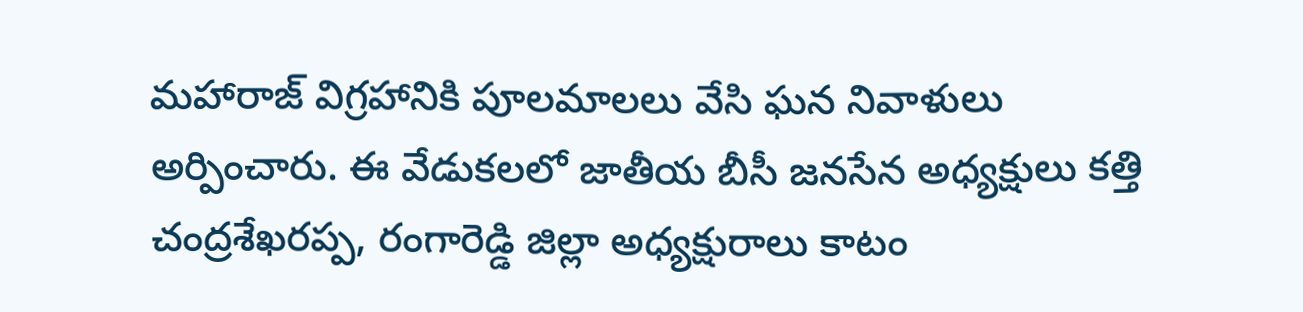మహారాజ్ విగ్రహానికి పూలమాలలు వేసి ఘన నివాళులు అర్పించారు. ఈ వేడుకలలో జాతీయ బీసీ జనసేన అధ్యక్షులు కత్తి చంద్రశేఖరప్ప, రంగారెడ్డి జిల్లా అధ్యక్షురాలు కాటం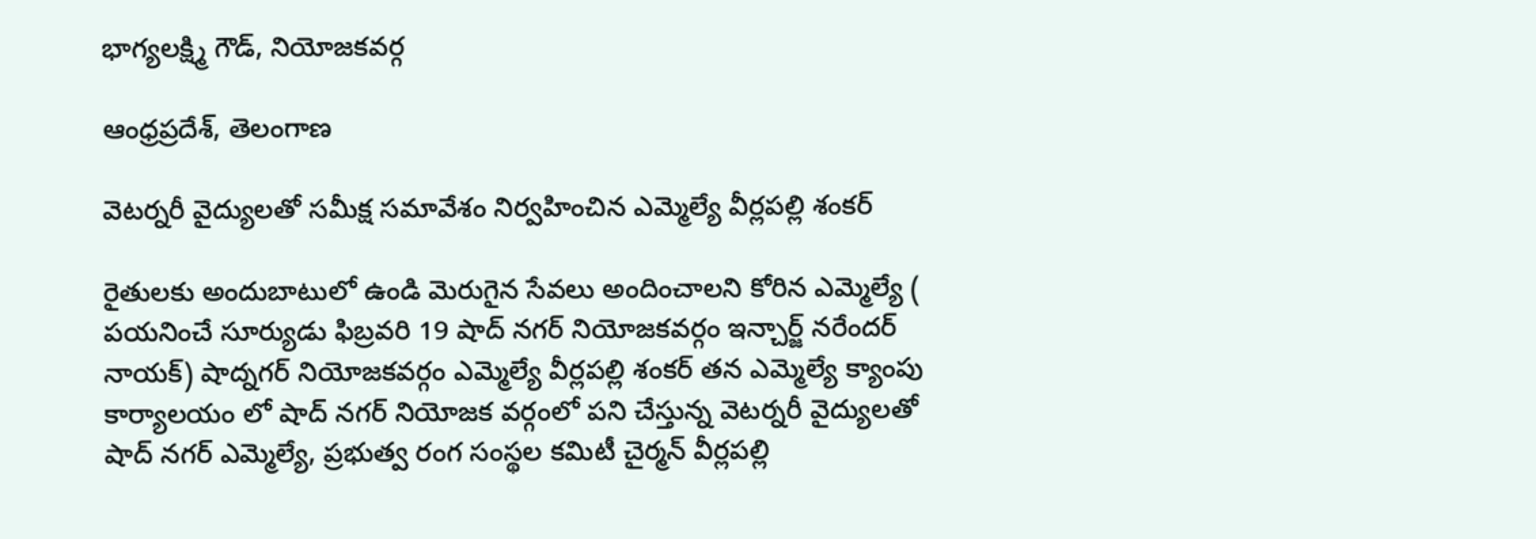భాగ్యలక్ష్మి గౌడ్, నియోజకవర్గ

ఆంధ్రప్రదేశ్, తెలంగాణ

వెటర్నరీ వైద్యులతో సమీక్ష సమావేశం నిర్వహించిన ఎమ్మెల్యే వీర్లపల్లి శంకర్

రైతులకు అందుబాటులో ఉండి మెరుగైన సేవలు అందించాలని కోరిన ఎమ్మెల్యే ( పయనించే సూర్యుడు ఫిబ్రవరి 19 షాద్ నగర్ నియోజకవర్గం ఇన్చార్జ్ నరేందర్ నాయక్) షాద్నగర్ నియోజకవర్గం ఎమ్మెల్యే వీర్లపల్లి శంకర్ తన ఎమ్మెల్యే క్యాంపు కార్యాలయం లో షాద్ నగర్ నియోజక వర్గంలో పని చేస్తున్న వెటర్నరీ వైద్యులతో షాద్ నగర్ ఎమ్మెల్యే, ప్రభుత్వ రంగ సంస్థల కమిటీ చైర్మన్ వీర్లపల్లి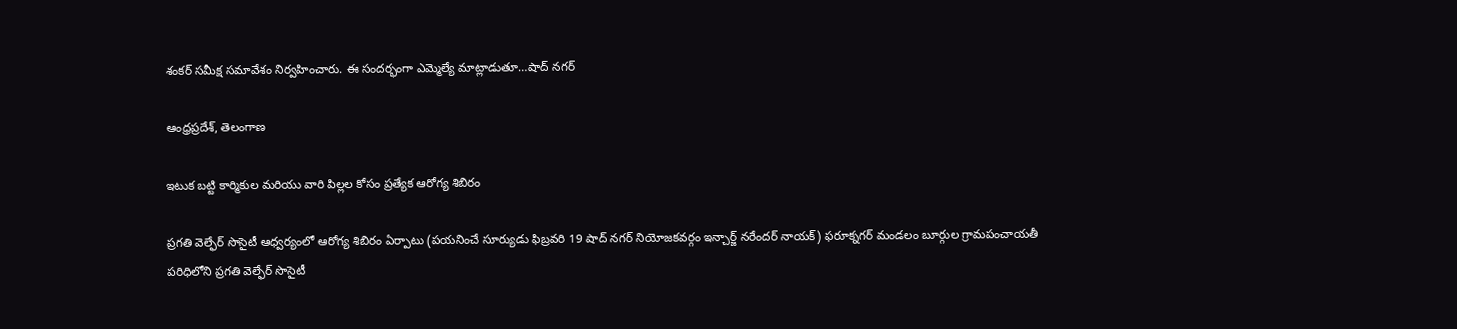శంకర్ సమీక్ష సమావేశం నిర్వహించారు. ఈ సందర్భంగా ఎమ్మెల్యే మాట్లాడుతూ…షాద్ నగర్

ఆంధ్రప్రదేశ్, తెలంగాణ

ఇటుక బట్టి కార్మికుల మరియు వారి పిల్లల కోసం ప్రత్యేక ఆరోగ్య శిబిరం

ప్రగతి వెల్ఫేర్ సొసైటీ ఆధ్వర్యంలో ఆరోగ్య శిబిరం ఏర్పాటు (పయనించే సూర్యుడు ఫిబ్రవరి 19 షాద్ నగర్ నియోజకవర్గం ఇన్చార్జ్ నరేందర్ నాయక్) ఫరూక్నగర్ మండలం బూర్గుల గ్రామపంచాయతీ పరిధిలోని ప్రగతి వెల్ఫేర్ సొసైటీ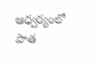ఆధ్వర్యంలో పాత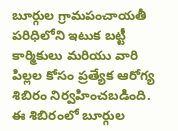బూర్గుల గ్రామపంచాయతీ పరిధిలోని ఇటుక బట్టీ కార్మికులు మరియు వారి పిల్లల కోసం ప్రత్యేక ఆరోగ్య శిబిరం నిర్వహించబడింది. ఈ శిబిరంలో బూర్గుల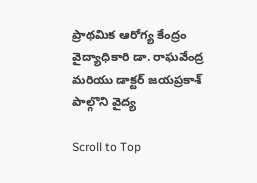ప్రాథమిక ఆరోగ్య కేంద్రం వైద్యాధికారి డా. రాఘవేంద్ర మరియు డాక్టర్ జయప్రకాశ్ పాల్గొని వైద్య

Scroll to Top